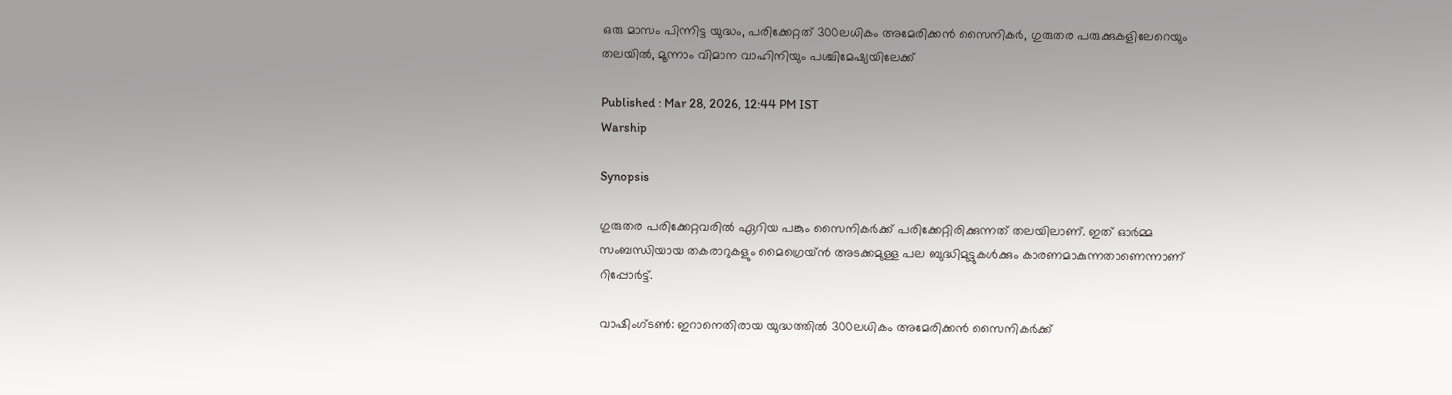ഒരു മാസം പിന്നിട്ട യുദ്ധം, പരിക്കേറ്റത് 300ലധികം അമേരിക്കൻ സൈനികർ, ഗുരുതര പരുക്കുകളിലേറെയും തലയിൽ, മൂന്നാം വിമാന വാഹിനിയും പശ്ചിമേഷ്യയിലേക്ക്

Published : Mar 28, 2026, 12:44 PM IST
Warship

Synopsis

ഗുരുതര പരിക്കേറ്റവരിൽ ഏറിയ പങ്കും സൈനികർക്ക് പരിക്കേറ്റിരിക്കുന്നത് തലയിലാണ്. ഇത് ഓർമ്മ സംബന്ധിയായ തകരാറുകളും മൈഗ്രെയ്ൻ അടക്കമുള്ള പല ബുദ്ധിമുട്ടുകൾക്കും കാരണമാകുന്നതാണെന്നാണ് റിപ്പോർട്ട്.

വാഷിംഗ്ടൺ: ഇറാനെതിരായ യുദ്ധത്തിൽ 300ലധികം അമേരിക്കൻ സൈനികർക്ക്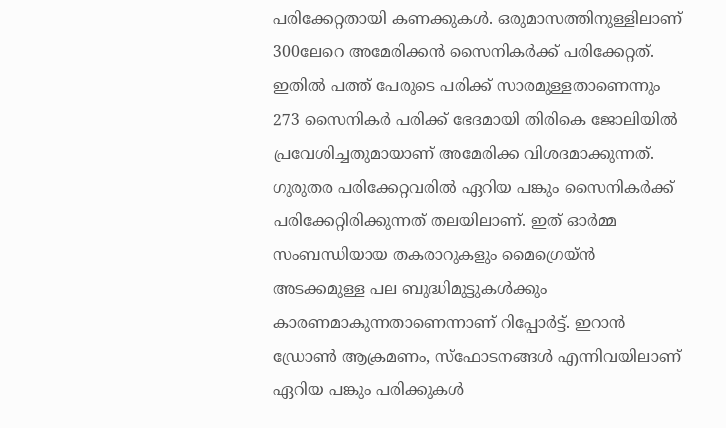പരിക്കേറ്റതായി കണക്കുകൾ. ഒരുമാസത്തിനുള്ളിലാണ് 300ലേറെ അമേരിക്കൻ സൈനികർക്ക് പരിക്കേറ്റത്. ഇതിൽ പത്ത് പേരുടെ പരിക്ക് സാരമുള്ളതാണെന്നും 273 സൈനികർ പരിക്ക് ഭേദമായി തിരികെ ജോലിയിൽ പ്രവേശിച്ചതുമായാണ് അമേരിക്ക വിശദമാക്കുന്നത്. ഗുരുതര പരിക്കേറ്റവരിൽ ഏറിയ പങ്കും സൈനികർക്ക് പരിക്കേറ്റിരിക്കുന്നത് തലയിലാണ്. ഇത് ഓർമ്മ സംബന്ധിയായ തകരാറുകളും മൈഗ്രെയ്ൻ അടക്കമുള്ള പല ബുദ്ധിമുട്ടുകൾക്കും കാരണമാകുന്നതാണെന്നാണ് റിപ്പോർട്ട്. ഇറാൻ ഡ്രോൺ ആക്രമണം, സ്ഫോടനങ്ങൾ എന്നിവയിലാണ് ഏറിയ പങ്കും പരിക്കുകൾ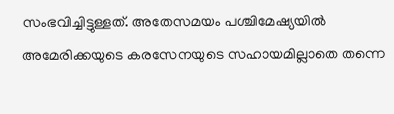സംഭവിച്ചിട്ടുള്ളത്. അതേസമയം പശ്ചിമേഷ്യയിൽ അമേരിക്കയുടെ കരസേനയുടെ സഹായമില്ലാതെ തന്നെ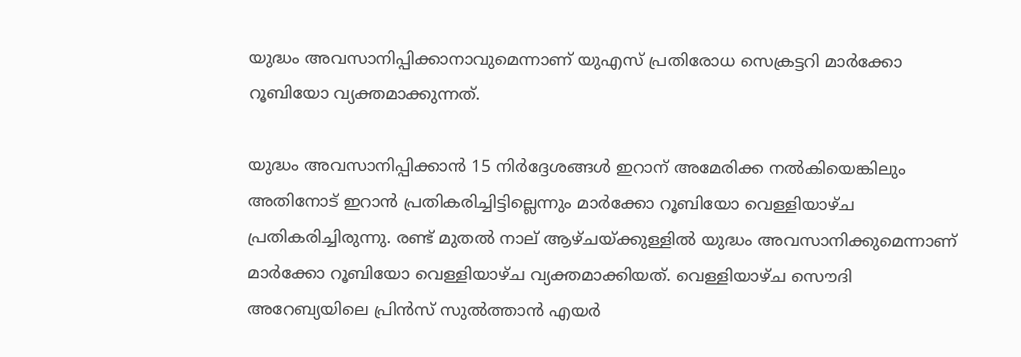യുദ്ധം അവസാനിപ്പിക്കാനാവുമെന്നാണ് യുഎസ് പ്രതിരോധ സെക്രട്ടറി മാർക്കോ റൂബിയോ വ്യക്തമാക്കുന്നത്.

യുദ്ധം അവസാനിപ്പിക്കാൻ 15 നിർദ്ദേശങ്ങൾ ഇറാന് അമേരിക്ക നൽകിയെങ്കിലും അതിനോട് ഇറാൻ പ്രതികരിച്ചിട്ടില്ലെന്നും മാർക്കോ റൂബിയോ വെള്ളിയാഴ്ച പ്രതികരിച്ചിരുന്നു. രണ്ട് മുതൽ നാല് ആഴ്ചയ്ക്കുള്ളിൽ യുദ്ധം അവസാനിക്കുമെന്നാണ് മാർക്കോ റൂബിയോ വെള്ളിയാഴ്ച വ്യക്തമാക്കിയത്. വെള്ളിയാഴ്ച സൌദി അറേബ്യയിലെ പ്രിൻസ് സുൽത്താൻ എയർ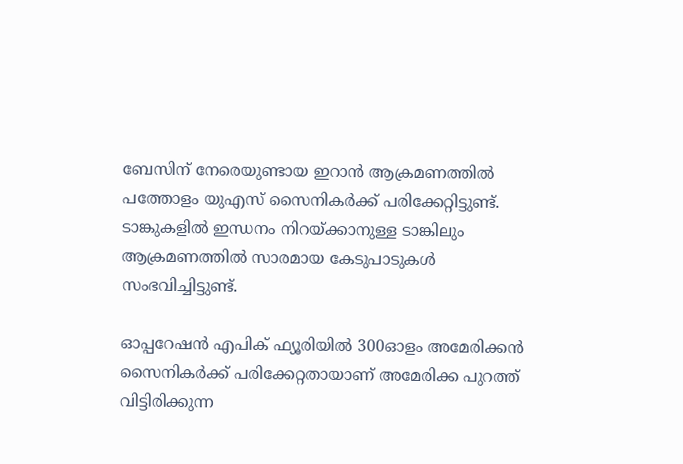ബേസിന് നേരെയുണ്ടായ ഇറാൻ ആക്രമണത്തിൽ പത്തോളം യുഎസ് സൈനികർക്ക് പരിക്കേറ്റിട്ടുണ്ട്. ടാങ്കുകളിൽ ഇന്ധനം നിറയ്ക്കാനുള്ള ടാങ്കിലും ആക്രമണത്തിൽ സാരമായ കേടുപാടുകൾ സംഭവിച്ചിട്ടുണ്ട്.

ഓപ്പറേഷൻ എപിക് ഫ്യൂരിയിൽ 300ഓളം അമേരിക്കൻ സൈനികർക്ക് പരിക്കേറ്റതായാണ് അമേരിക്ക പുറത്ത് വിട്ടിരിക്കുന്ന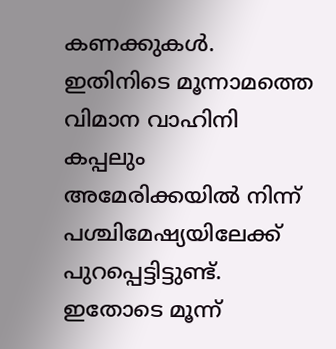കണക്കുകൾ. ഇതിനിടെ മൂന്നാമത്തെ വിമാന വാഹിനി കപ്പലും അമേരിക്കയിൽ നിന്ന് പശ്ചിമേഷ്യയിലേക്ക് പുറപ്പെട്ടിട്ടുണ്ട്. ഇതോടെ മൂന്ന്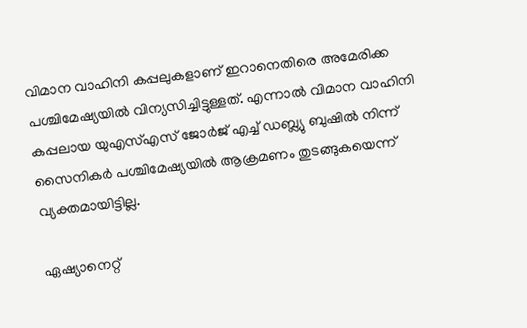വിമാന വാഹിനി കപ്പലുകളാണ് ഇറാനെതിരെ അമേരിക്ക പശ്ചിമേഷ്യയിൽ വിന്യസിച്ചിട്ടുള്ളത്. എന്നാൽ വിമാന വാഹിനി കപ്പലായ യുഎസ്എസ് ജോർജ് എച്ച് ഡബ്ല്യു ബുഷിൽ നിന്ന് സൈനികർ പശ്ചിമേഷ്യയിൽ ആക്രമണം തുടങ്ങുകയെന്ന് വ്യക്തമായിട്ടില്ല.

ഏഷ്യാനെറ്റ്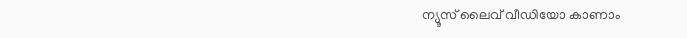ന്യൂസ് ലൈവ് വീഡിയോ കാണാം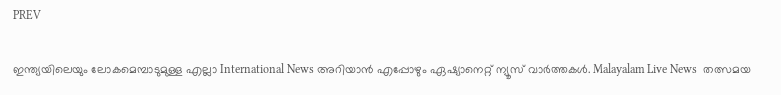PREV

ഇന്ത്യയിലെയും ലോകമെമ്പാടുമുള്ള എല്ലാ International News അറിയാൻ എപ്പോഴും ഏഷ്യാനെറ്റ് ന്യൂസ് വാർത്തകൾ. Malayalam Live News  തത്സമയ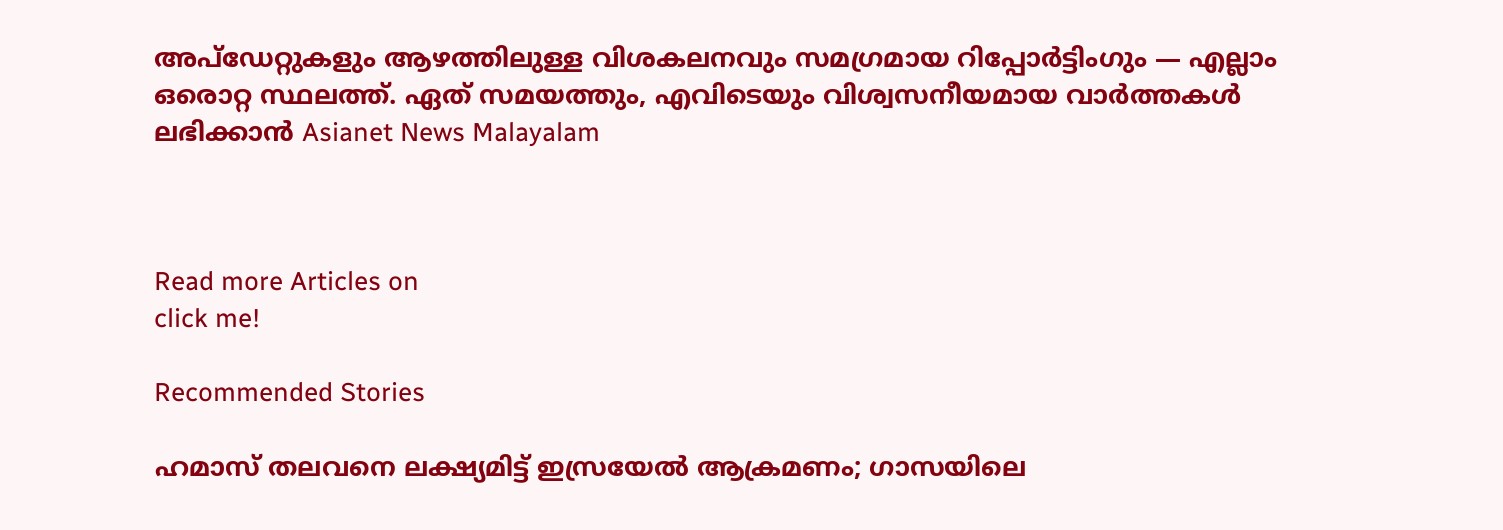അപ്‌ഡേറ്റുകളും ആഴത്തിലുള്ള വിശകലനവും സമഗ്രമായ റിപ്പോർട്ടിംഗും — എല്ലാം ഒരൊറ്റ സ്ഥലത്ത്. ഏത് സമയത്തും, എവിടെയും വിശ്വസനീയമായ വാർത്തകൾ ലഭിക്കാൻ Asianet News Malayalam



Read more Articles on
click me!

Recommended Stories

ഹമാസ് തലവനെ ലക്ഷ്യമിട്ട് ഇസ്രയേൽ ആക്രമണം; ഗാസയിലെ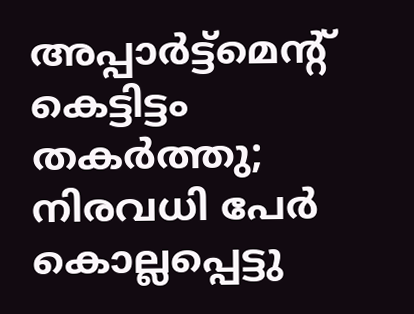അപ്പാർട്ട്മെൻ്റ് കെട്ടിട്ടം തകർത്തു; നിരവധി പേർ കൊല്ലപ്പെട്ടു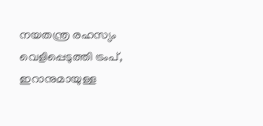നയതന്ത്ര രഹസ്യം വെളിപ്പെടുത്തി ട്രംപ്, ഇറാനുമായുള്ള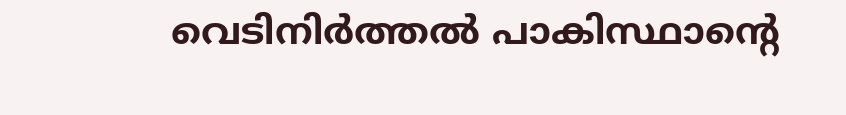വെടിനിർത്തൽ പാകിസ്ഥാന്റെ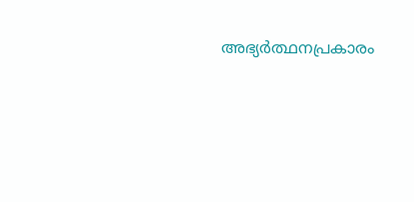അഭ്യർത്ഥനപ്രകാരം